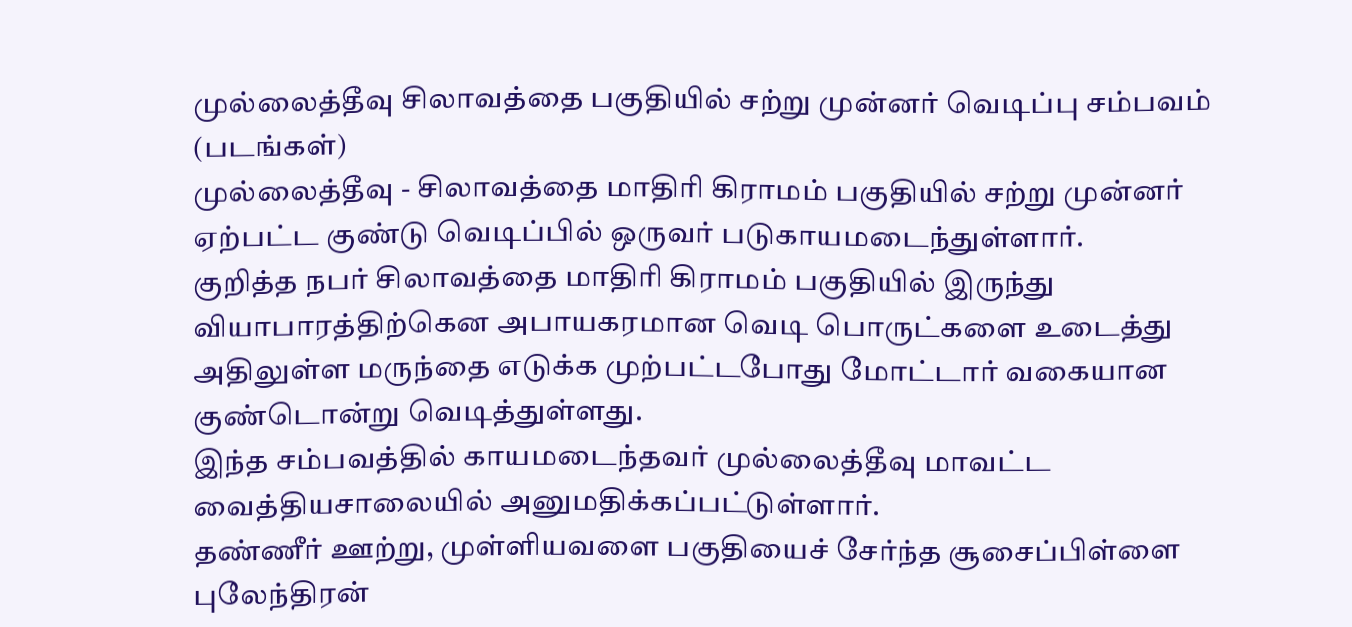முல்லைத்தீவு சிலாவத்தை பகுதியில் சற்று முன்னர் வெடிப்பு சம்பவம் (படங்கள்)
முல்லைத்தீவு - சிலாவத்தை மாதிரி கிராமம் பகுதியில் சற்று முன்னர் ஏற்பட்ட குண்டு வெடிப்பில் ஒருவர் படுகாயமடைந்துள்ளார்.
குறித்த நபர் சிலாவத்தை மாதிரி கிராமம் பகுதியில் இருந்து வியாபாரத்திற்கென அபாயகரமான வெடி பொருட்களை உடைத்து அதிலுள்ள மருந்தை எடுக்க முற்பட்டபோது மோட்டார் வகையான குண்டொன்று வெடித்துள்ளது.
இந்த சம்பவத்தில் காயமடைந்தவர் முல்லைத்தீவு மாவட்ட வைத்தியசாலையில் அனுமதிக்கப்பட்டுள்ளார்.
தண்ணீர் ஊற்று, முள்ளியவளை பகுதியைச் சேர்ந்த சூசைப்பிள்ளை புலேந்திரன்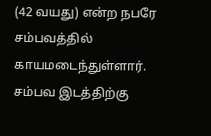(42 வயது) என்ற நபரே சம்பவத்தில் காயமடைந்துள்ளார்.
சம்பவ இடத்திற்கு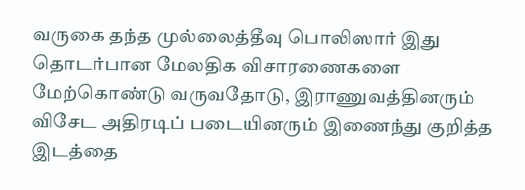வருகை தந்த முல்லைத்தீவு பொலிஸார் இது தொடர்பான மேலதிக விசாரணைகளை மேற்கொண்டு வருவதோடு, இராணுவத்தினரும் விசேட அதிரடிப் படையினரும் இணைந்து குறித்த இடத்தை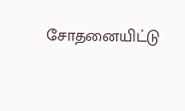சோதனையிட்டு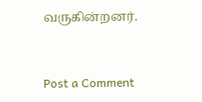வருகின்றனர்.


Post a Comment